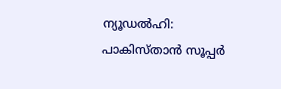ന്യൂഡല്‍ഹി: പാകിസ്താന്‍ സൂപ്പര്‍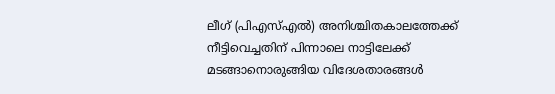ലീഗ് (പിഎസ്എല്‍) അനിശ്ചിതകാലത്തേക്ക് നീട്ടിവെച്ചതിന് പിന്നാലെ നാട്ടിലേക്ക് മടങ്ങാനൊരുങ്ങിയ വിദേശതാരങ്ങൾ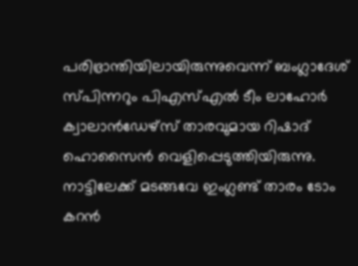പരിഭ്രാന്തിയിലായിരുന്നുവെന്ന് ബംഗ്ലാദേശ് സ്പിന്നറും പിഎസ്എല്‍ ടീം ലാഹോര്‍ ക്വാലാന്‍ഡേഴ്‌സ് താരവുമായ റിഷാദ് ഹൊസൈന്‍ വെളിപ്പെടുത്തിയിരുന്നു. നാട്ടിലേക്ക് മടങ്ങവേ ഇംഗ്ലണ്ട് താരം ടോം കറന്‍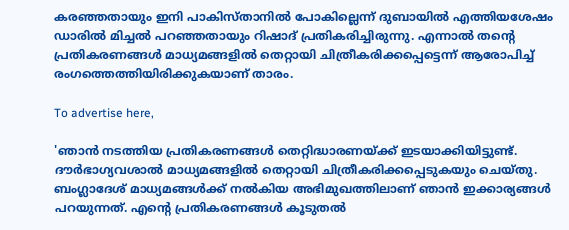കരഞ്ഞതായും ഇനി പാകിസ്താനില്‍ പോകില്ലെന്ന് ദുബായില്‍ എത്തിയശേഷം ഡാരിൽ മിച്ചല്‍ പറഞ്ഞതായും റിഷാദ് പ്രതികരിച്ചിരുന്നു. എന്നാൽ തന്റെ പ്രതികരണങ്ങൾ മാധ്യമങ്ങളിൽ തെറ്റായി ചിത്രീകരിക്കപ്പെട്ടെന്ന് ആരോപിച്ച് രംഗത്തെത്തിയിരിക്കുകയാണ് താരം.

To advertise here,

'ഞാന്‍ നടത്തിയ പ്രതികരണങ്ങള്‍ തെറ്റിദ്ധാരണയ്ക്ക് ഇടയാക്കിയിട്ടുണ്ട്. ദൗര്‍ഭാഗ്യവശാല്‍ മാധ്യമങ്ങളില്‍ തെറ്റായി ചിത്രീകരിക്കപ്പെടുകയും ചെയ്തു. ബംഗ്ലാദേശ് മാധ്യമങ്ങള്‍ക്ക് നല്‍കിയ അഭിമുഖത്തിലാണ് ഞാന്‍ ഇക്കാര്യങ്ങള്‍ പറയുന്നത്. എന്റെ പ്രതികരണങ്ങള്‍ കൂടുതല്‍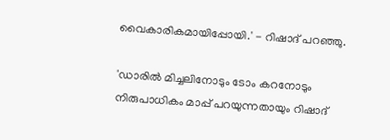വൈകാരികമായിപ്പോയി.' - റിഷാദ് പറഞ്ഞു.

'ഡാരില്‍ മിച്ചലിനോടും ടോം കറനോടും നിരുപാധികം മാപ്പ് പറയുന്നതായും റിഷാദ്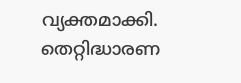വ്യക്തമാക്കി. തെറ്റിദ്ധാരണ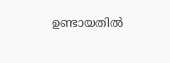ഉണ്ടായതില്‍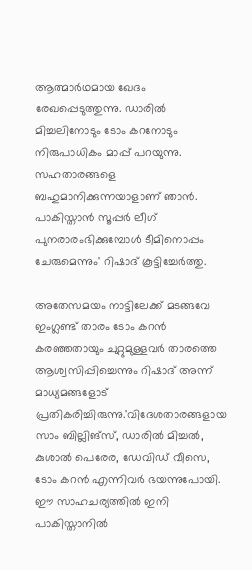ആത്മാര്‍ഥമായ ഖേദം രേഖപ്പെടുത്തുന്നു. ഡാരില്‍ മിച്ചലിനോടും ടോം കറനോടും നിരുപാധികം മാപ്പ് പറയുന്നു. സഹതാരങ്ങളെ ബഹുമാനിക്കുന്നയാളാണ് ഞാന്‍. പാകിസ്താന്‍ സൂപ്പര്‍ ലീഗ് പുനരാരംഭിക്കുമ്പോള്‍ ടീമിനൊപ്പം ചേരുമെന്നും' റിഷാദ് കൂട്ടിച്ചേര്‍ത്തു.

അതേസമയം നാട്ടിലേക്ക് മടങ്ങവേ ഇംഗ്ലണ്ട് താരം ടോം കറന്‍ കരഞ്ഞതായും ചുറ്റുമുള്ളവര്‍ താരത്തെ ആശ്വസിപ്പിച്ചെന്നും റിഷാദ് അന്ന് മാധ്യമങ്ങളോട് പ്രതികരിച്ചിരുന്നു.'വിദേശതാരങ്ങളായ സാം ബില്ലിങ്‌സ്, ഡാരില്‍ മിച്ചല്‍, കുശാല്‍ പെരേര, ഡേവിഡ് വീസെ, ടോം കറന്‍ എന്നിവര്‍ ഭയന്നുപോയി. ഈ സാഹചര്യത്തില്‍ ഇനി പാകിസ്താനില്‍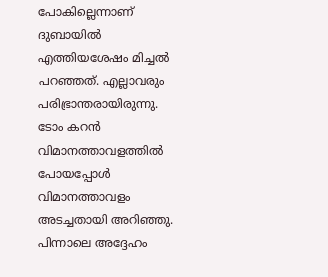പോകില്ലെന്നാണ് ദുബായില്‍ എത്തിയശേഷം മിച്ചല്‍ പറഞ്ഞത്. എല്ലാവരും പരിഭ്രാന്തരായിരുന്നു. ടോം കറന്‍ വിമാനത്താവളത്തില്‍ പോയപ്പോൾ വിമാനത്താവളം അടച്ചതായി അറിഞ്ഞു. പിന്നാലെ അദ്ദേഹം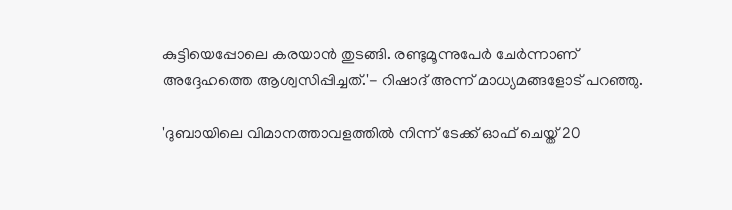കുട്ടിയെപ്പോലെ കരയാന്‍ തുടങ്ങി. രണ്ടുമൂന്നുപേര്‍ ചേര്‍ന്നാണ് അദ്ദേഹത്തെ ആശ്വസിപ്പിച്ചത്.'- റിഷാദ് അന്ന് മാധ്യമങ്ങളോട് പറഞ്ഞു.

'ദുബായിലെ വിമാനത്താവളത്തിൽ നിന്ന് ടേക്ക് ഓഫ് ചെയ്ത് 20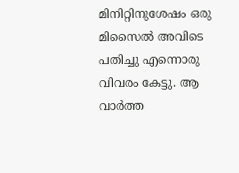മിനിറ്റിനുശേഷം ഒരു മിസൈൽ അവിടെ പതിച്ചു എന്നൊരു വിവരം കേട്ടു. ആ വാർത്ത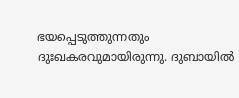ഭയപ്പെടുത്തുന്നതും ദുഃഖകരവുമായിരുന്നു. ദുബായിൽ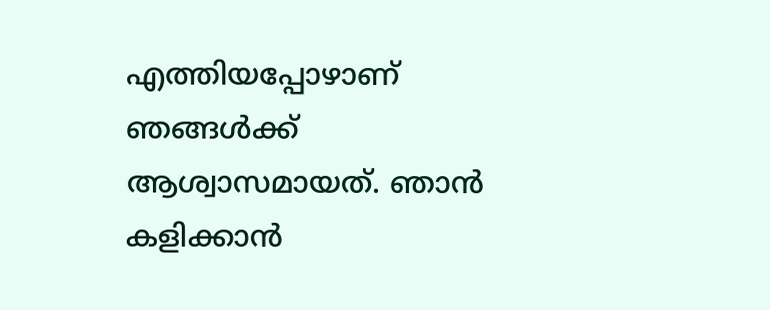എത്തിയപ്പോഴാണ് ഞങ്ങൾക്ക് ആശ്വാസമായത്. ഞാൻ കളിക്കാൻ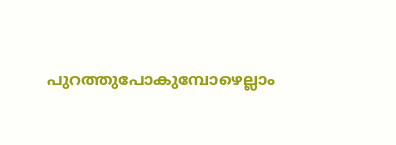പുറത്തുപോകുമ്പോഴെല്ലാം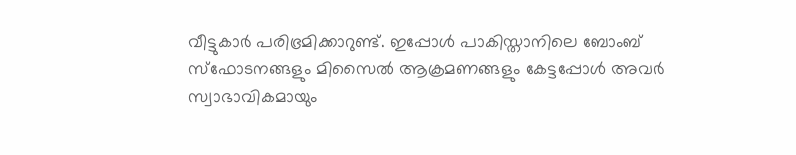വീട്ടുകാർ പരിഭ്രമിക്കാറുണ്ട്. ഇപ്പോൾ പാകിസ്താനിലെ ബോംബ് സ്ഫോടനങ്ങളും മിസൈൽ ആക്രമണങ്ങളും കേട്ടപ്പോൾ അവർ സ്വാഭാവികമായും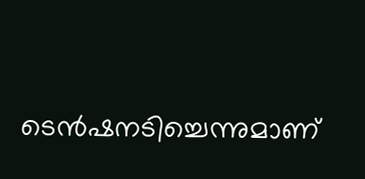ടെൻഷനടിച്ചെന്നുമാണ്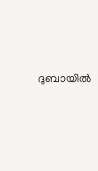ദുബായിൽ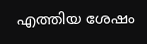എത്തിയ ശേഷം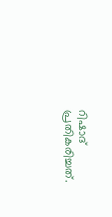റിഷാദ് പ്രതികരിച്ചത്.